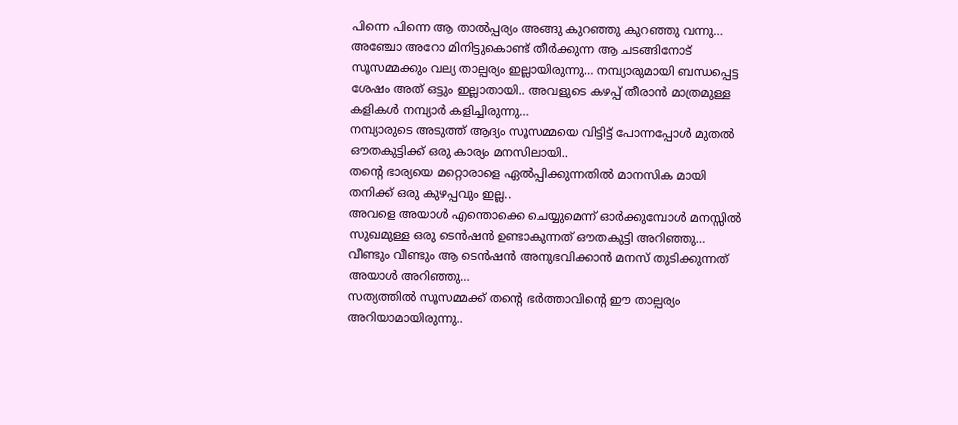പിന്നെ പിന്നെ ആ താൽപ്പര്യം അങ്ങു കുറഞ്ഞു കുറഞ്ഞു വന്നു…
അഞ്ചോ അറോ മിനിട്ടുകൊണ്ട് തീർക്കുന്ന ആ ചടങ്ങിനോട് സൂസമ്മക്കും വല്യ താല്പര്യം ഇല്ലായിരുന്നു… നമ്പ്യാരുമായി ബന്ധപ്പെട്ട ശേഷം അത് ഒട്ടും ഇല്ലാതായി.. അവളുടെ കഴപ്പ് തീരാൻ മാത്രമുള്ള കളികൾ നമ്പ്യാർ കളിച്ചിരുന്നു…
നമ്പ്യാരുടെ അടുത്ത് ആദ്യം സൂസമ്മയെ വിട്ടിട്ട് പോന്നപ്പോൾ മുതൽ ഔതകുട്ടിക്ക് ഒരു കാര്യം മനസിലായി..
തന്റെ ഭാര്യയെ മറ്റൊരാളെ ഏൽപ്പിക്കുന്നതിൽ മാനസിക മായി തനിക്ക് ഒരു കുഴപ്പവും ഇല്ല..
അവളെ അയാൾ എന്തൊക്കെ ചെയ്യുമെന്ന് ഓർക്കുമ്പോൾ മനസ്സിൽ സുഖമുള്ള ഒരു ടെൻഷൻ ഉണ്ടാകുന്നത് ഔതകുട്ടി അറിഞ്ഞു…
വീണ്ടും വീണ്ടും ആ ടെൻഷൻ അനുഭവിക്കാൻ മനസ് തുടിക്കുന്നത് അയാൾ അറിഞ്ഞു…
സത്യത്തിൽ സൂസമ്മക്ക് തന്റെ ഭർത്താവിന്റെ ഈ താല്പര്യം അറിയാമായിരുന്നു..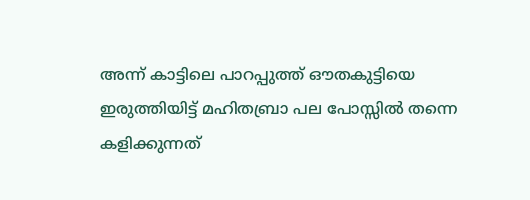അന്ന് കാട്ടിലെ പാറപ്പുത്ത് ഔതകുട്ടിയെ ഇരുത്തിയിട്ട് മഹിതബ്രാ പല പോസ്സിൽ തന്നെ കളിക്കുന്നത്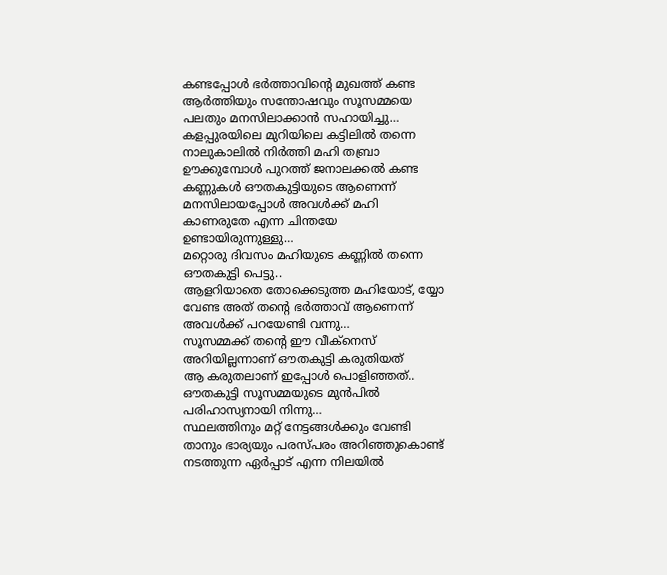കണ്ടപ്പോൾ ഭർത്താവിന്റെ മുഖത്ത് കണ്ട ആർത്തിയും സന്തോഷവും സൂസമ്മയെ പലതും മനസിലാക്കാൻ സഹായിച്ചു…
കളപ്പുരയിലെ മുറിയിലെ കട്ടിലിൽ തന്നെ നാലുകാലിൽ നിർത്തി മഹി തബ്രാ ഊക്കുമ്പോൾ പുറത്ത് ജനാലക്കൽ കണ്ട കണ്ണുകൾ ഔതകുട്ടിയുടെ ആണെന്ന് മനസിലായപ്പോൾ അവൾക്ക് മഹി കാണരുതേ എന്ന ചിന്തയേ ഉണ്ടായിരുന്നുള്ളു…
മറ്റൊരു ദിവസം മഹിയുടെ കണ്ണിൽ തന്നെ ഔതകുട്ടി പെട്ടു..
ആളറിയാതെ തോക്കെടുത്ത മഹിയോട്, യ്യോ വേണ്ട അത് തന്റെ ഭർത്താവ് ആണെന്ന് അവൾക്ക് പറയേണ്ടി വന്നു…
സൂസമ്മക്ക് തന്റെ ഈ വീക്നെസ് അറിയില്ലന്നാണ് ഔതകുട്ടി കരുതിയത്
ആ കരുതലാണ് ഇപ്പോൾ പൊളിഞ്ഞത്.. ഔതകുട്ടി സൂസമ്മയുടെ മുൻപിൽ പരിഹാസ്യനായി നിന്നു…
സ്ഥലത്തിനും മറ്റ് നേട്ടങ്ങൾക്കും വേണ്ടി താനും ഭാര്യയും പരസ്പരം അറിഞ്ഞുകൊണ്ട് നടത്തുന്ന ഏർപ്പാട് എന്ന നിലയിൽ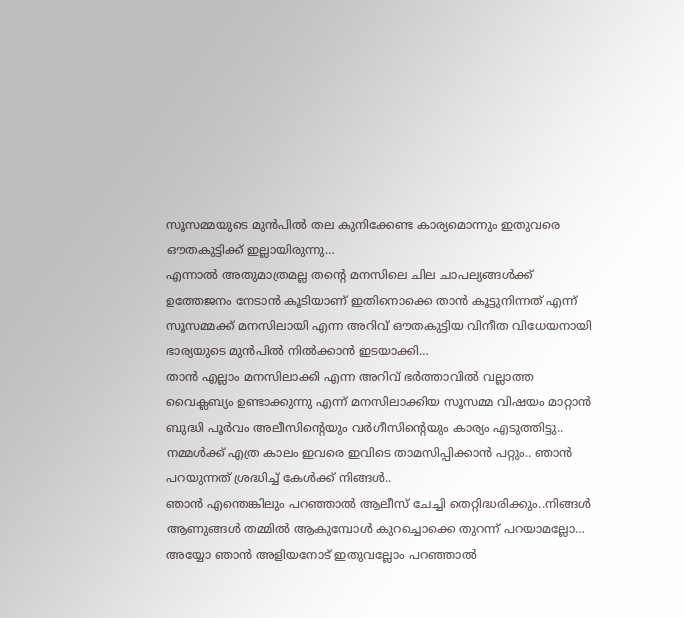സൂസമ്മയുടെ മുൻപിൽ തല കുനിക്കേണ്ട കാര്യമൊന്നും ഇതുവരെ ഔതകുട്ടിക്ക് ഇല്ലായിരുന്നു…
എന്നാൽ അതുമാത്രമല്ല തന്റെ മനസിലെ ചില ചാപല്യങ്ങൾക്ക് ഉത്തേജനം നേടാൻ കൂടിയാണ് ഇതിനൊക്കെ താൻ കൂട്ടുനിന്നത് എന്ന് സൂസമ്മക്ക് മനസിലായി എന്ന അറിവ് ഔതകുട്ടിയ വിനീത വിധേയനായി ഭാര്യയുടെ മുൻപിൽ നിൽക്കാൻ ഇടയാക്കി…
താൻ എല്ലാം മനസിലാക്കി എന്ന അറിവ് ഭർത്താവിൽ വല്ലാത്ത വൈക്ലബ്യം ഉണ്ടാക്കുന്നു എന്ന് മനസിലാക്കിയ സൂസമ്മ വിഷയം മാറ്റാൻ ബുദ്ധി പൂർവം അലീസിന്റെയും വർഗീസിന്റെയും കാര്യം എടുത്തിട്ടു..
നമ്മൾക്ക് എത്ര കാലം ഇവരെ ഇവിടെ താമസിപ്പിക്കാൻ പറ്റും.. ഞാൻ പറയുന്നത് ശ്രദ്ധിച്ച് കേൾക്ക് നിങ്ങൾ..
ഞാൻ എന്തെങ്കിലും പറഞ്ഞാൽ ആലീസ് ചേച്ചി തെറ്റിദ്ധരിക്കും..നിങ്ങൾ ആണുങ്ങൾ തമ്മിൽ ആകുമ്പോൾ കുറച്ചൊക്കെ തുറന്ന് പറയാമല്ലോ…
അയ്യോ ഞാൻ അളിയനോട് ഇതുവല്ലോം പറഞ്ഞാൽ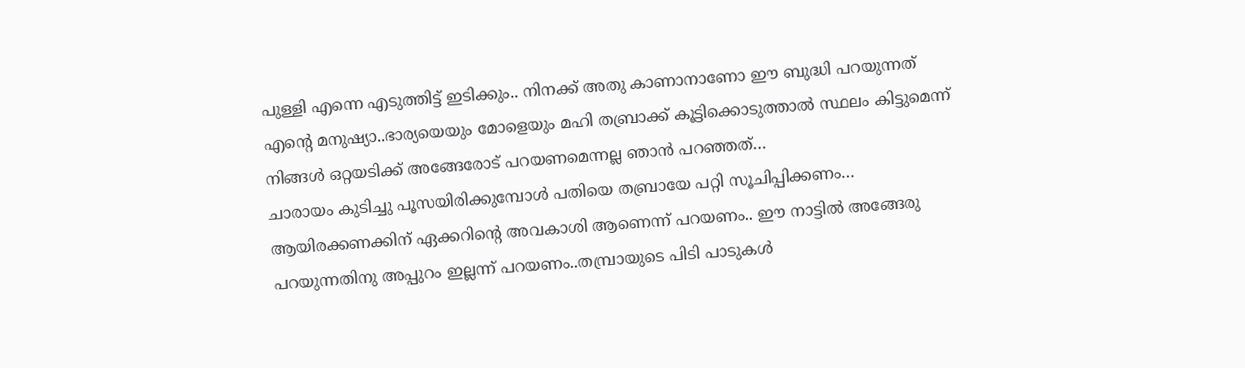പുള്ളി എന്നെ എടുത്തിട്ട് ഇടിക്കും.. നിനക്ക് അതു കാണാനാണോ ഈ ബുദ്ധി പറയുന്നത്
എന്റെ മനുഷ്യാ..ഭാര്യയെയും മോളെയും മഹി തബ്രാക്ക് കൂട്ടിക്കൊടുത്താൽ സ്ഥലം കിട്ടുമെന്ന് നിങ്ങൾ ഒറ്റയടിക്ക് അങ്ങേരോട് പറയണമെന്നല്ല ഞാൻ പറഞ്ഞത്…
ചാരായം കുടിച്ചു പൂസയിരിക്കുമ്പോൾ പതിയെ തബ്രായേ പറ്റി സൂചിപ്പിക്കണം… ആയിരക്കണക്കിന് ഏക്കറിന്റെ അവകാശി ആണെന്ന് പറയണം.. ഈ നാട്ടിൽ അങ്ങേരു പറയുന്നതിനു അപ്പുറം ഇല്ലന്ന് പറയണം..തമ്പ്രായുടെ പിടി പാടുകൾ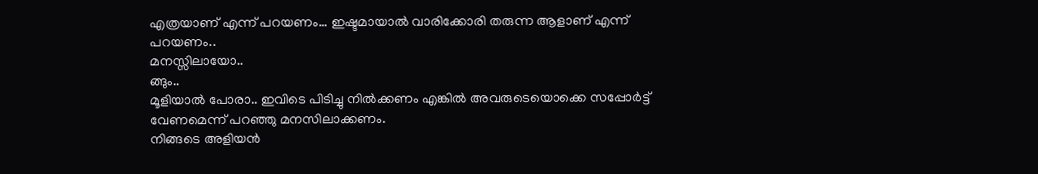എത്രയാണ് എന്ന് പറയണം… ഇഷ്ടമായാൽ വാരിക്കോരി തരുന്ന ആളാണ് എന്ന് പറയണം..
മനസ്സിലായോ..
ങ്ങും..
മൂളിയാൽ പോരാ.. ഇവിടെ പിടിച്ചു നിൽക്കണം എങ്കിൽ അവരുടെയൊക്കെ സപ്പോർട്ട് വേണമെന്ന് പറഞ്ഞു മനസിലാക്കണം.
നിങ്ങടെ അളിയൻ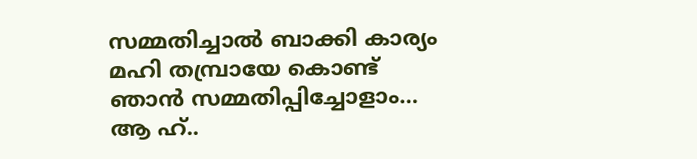സമ്മതിച്ചാൽ ബാക്കി കാര്യം മഹി തമ്പ്രായേ കൊണ്ട് ഞാൻ സമ്മതിപ്പിച്ചോളാം… ആ ഹ്..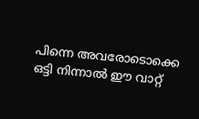പിന്നെ അവരോടൊക്കെ ഒട്ടി നിന്നാൽ ഈ വാറ്റ്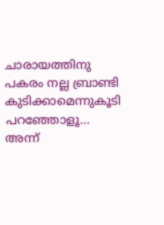ചാരായത്തിനു പകരം നല്ല ബ്രാണ്ടി കുടിക്കാമെന്നുകൂടി പറഞ്ഞോളൂ…
അന്ന്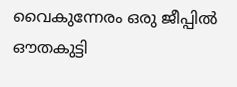വൈകുന്നേരം ഒരു ജീപ്പിൽ ഔതകുട്ടി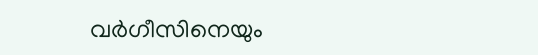വർഗീസിനെയും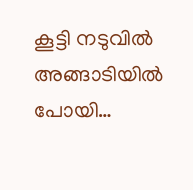കൂട്ടി നടുവിൽ അങ്ങാടിയിൽ പോയി…